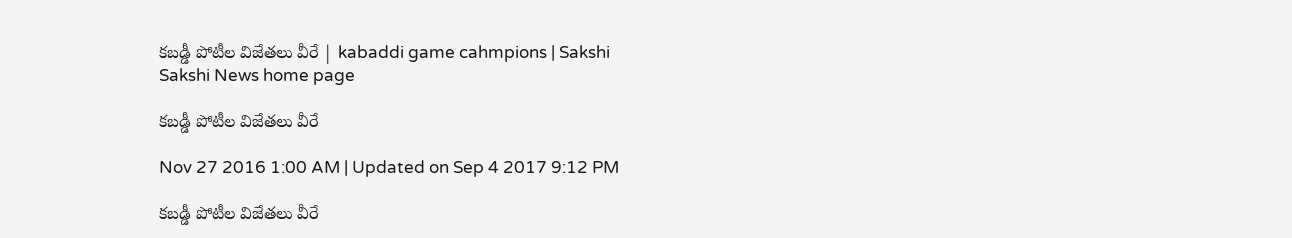కబడ్డీ పోటీల విజేతలు వీరే | kabaddi game cahmpions | Sakshi
Sakshi News home page

కబడ్డీ పోటీల విజేతలు వీరే

Nov 27 2016 1:00 AM | Updated on Sep 4 2017 9:12 PM

కబడ్డీ పోటీల విజేతలు వీరే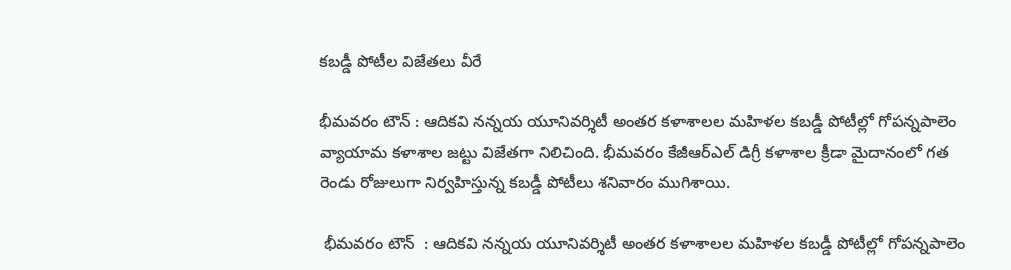కబడ్డీ పోటీల విజేతలు వీరే

భీమవరం టౌన్‌ : ఆదికవి నన్నయ యూనివర్శిటీ అంతర కళాశాలల మహిళల కబడ్డీ పోటీల్లో గోపన్నపాలెం వ్యాయామ కళాశాల జట్టు విజేతగా నిలిచింది. భీమవరం కేజీఆర్‌ఎల్‌ డిగ్రీ కళాశాల క్రీడా మైదానంలో గత రెండు రోజులుగా నిర్వహిస్తున్న కబడ్డీ పోటీలు శనివారం ముగిశాయి.

 భీమవరం టౌన్‌  : ఆదికవి నన్నయ యూనివర్శిటీ అంతర కళాశాలల మహిళల కబడ్డీ పోటీల్లో గోపన్నపాలెం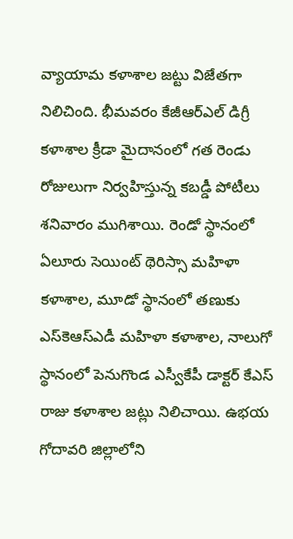వ్యాయామ కళాశాల జట్టు విజేతగా నిలిచింది. భీమవరం కేజీఆర్‌ఎల్‌ డిగ్రీ కళాశాల క్రీడా మైదానంలో గత రెండు రోజులుగా నిర్వహిస్తున్న కబడ్డీ పోటీలు శనివారం ముగిశాయి. రెండో స్థానంలో ఏలూరు సెయింట్‌ థెరిస్సా మహిళా కళాశాల, మూడో స్థానంలో తణుకు ఎస్‌కెఆస్‌ఎడీ మహిళా కళాశాల, నాలుగో స్థానంలో పెనుగొండ ఎస్వీకేపీ డాక్టర్‌ కేఎస్‌ రాజు కళాశాల జట్లు నిలిచాయి. ఉభయ గోదావరి జిల్లాలోని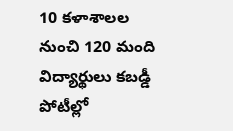10 కళాశాలల నుంచి 120 మంది విద్యార్థులు కబడ్డీ పోటీల్లో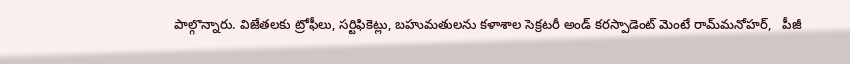పాల్గొన్నారు. విజేతలకు ట్రోఫీలు, సర్టిఫికెట్లు, బహుమతులను కళాశాల సెక్రటరీ అండ్‌ కరస్పాడెంట్‌ మెంటే రామ్‌మనోహర్,   పీజీ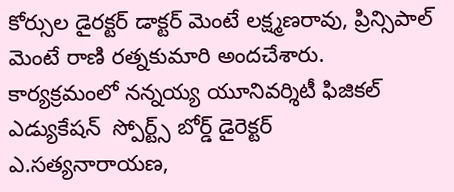కోర్సుల డైరక్టర్‌ డాక్టర్‌ మెంటే లక్ష్మణరావు, ప్రిన్సిపాల్‌ మెంటే రాణి రత్నకుమారి అందచేశారు. కార్యక్రమంలో నన్నయ్య యూనివర్శిటీ ఫిజికల్‌ ఎడ్యుకేషన్‌  స్పోర్ట్స్‌ బోర్డ్‌ డైరెక్టర్‌ ఎ.సత్యనారాయణ,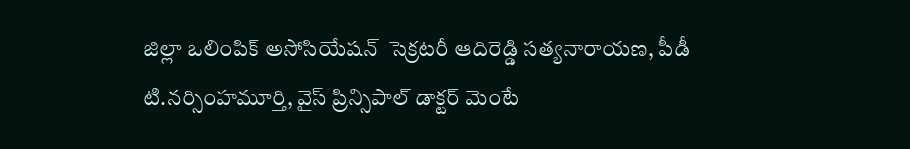జిల్లా ఒలింపిక్‌ అసోసియేషన్‌  సెక్రటరీ ఆదిరెడ్డి సత్యనారాయణ, పీడీ టి.నర్సింహమూర్తి, వైస్‌ ప్రిన్సిపాల్‌ డాక్టర్‌ మెంటే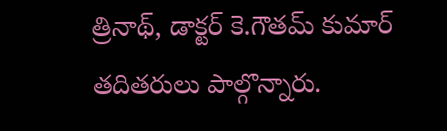త్రినాథ్, డాక్టర్‌ కె.గౌతమ్‌ కుమార్‌ తదితరులు పాల్గొన్నారు.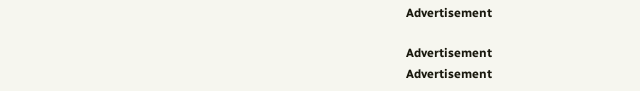Advertisement

Advertisement
Advertisement